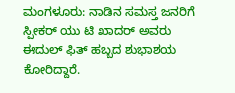ಮಂಗಳೂರು: ನಾಡಿನ ಸಮಸ್ತ ಜನರಿಗೆ ಸ್ಪೀಕರ್ ಯು ಟಿ ಖಾದರ್ ಅವರು ಈದುಲ್ ಫಿತ್ ಹಬ್ಬದ ಶುಭಾಶಯ ಕೋರಿದ್ದಾರೆ.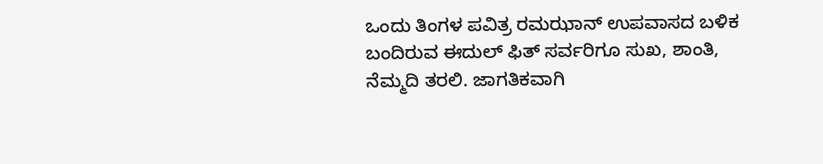ಒಂದು ತಿಂಗಳ ಪವಿತ್ರ ರಮಝಾನ್ ಉಪವಾಸದ ಬಳಿಕ ಬಂದಿರುವ ಈದುಲ್ ಫಿತ್ ಸರ್ವರಿಗೂ ಸುಖ, ಶಾಂತಿ, ನೆಮ್ಮದಿ ತರಲಿ. ಜಾಗತಿಕವಾಗಿ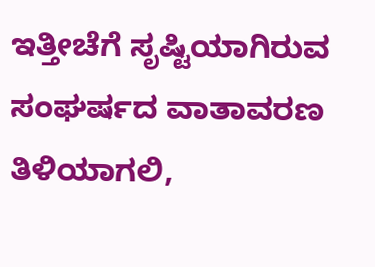ಇತ್ತೀಚೆಗೆ ಸೃಷ್ಟಿಯಾಗಿರುವ ಸಂಘರ್ಷದ ವಾತಾವರಣ ತಿಳಿಯಾಗಲಿ,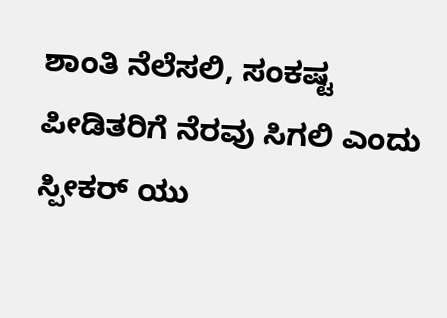ಶಾಂತಿ ನೆಲೆಸಲಿ, ಸಂಕಷ್ಟ ಪೀಡಿತರಿಗೆ ನೆರವು ಸಿಗಲಿ ಎಂದು ಸ್ಪೀಕರ್ ಯು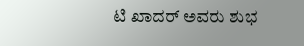ಟಿ ಖಾದರ್ ಅವರು ಶುಭ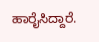ಹಾರೈಸಿದ್ದಾರೆ.